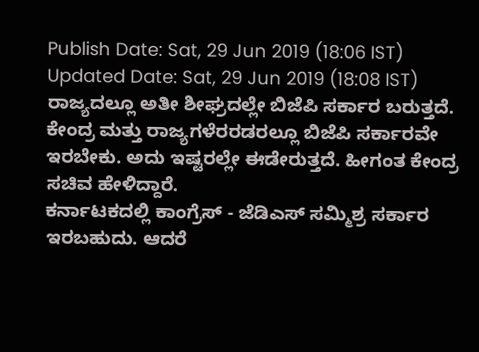Publish Date: Sat, 29 Jun 2019 (18:06 IST)
Updated Date: Sat, 29 Jun 2019 (18:08 IST)
ರಾಜ್ಯದಲ್ಲೂ ಅತೀ ಶೀಘ್ರದಲ್ಲೇ ಬಿಜೆಪಿ ಸರ್ಕಾರ ಬರುತ್ತದೆ. ಕೇಂದ್ರ ಮತ್ತು ರಾಜ್ಯಗಳೆರರಡರಲ್ಲೂ ಬಿಜೆಪಿ ಸರ್ಕಾರವೇ ಇರಬೇಕು. ಅದು ಇಷ್ಟರಲ್ಲೇ ಈಡೇರುತ್ತದೆ. ಹೀಗಂತ ಕೇಂದ್ರ ಸಚಿವ ಹೇಳಿದ್ದಾರೆ.
ಕರ್ನಾಟಕದಲ್ಲಿ ಕಾಂಗ್ರೆಸ್ - ಜೆಡಿಎಸ್ ಸಮ್ಮಿಶ್ರ ಸರ್ಕಾರ ಇರಬಹುದು. ಆದರೆ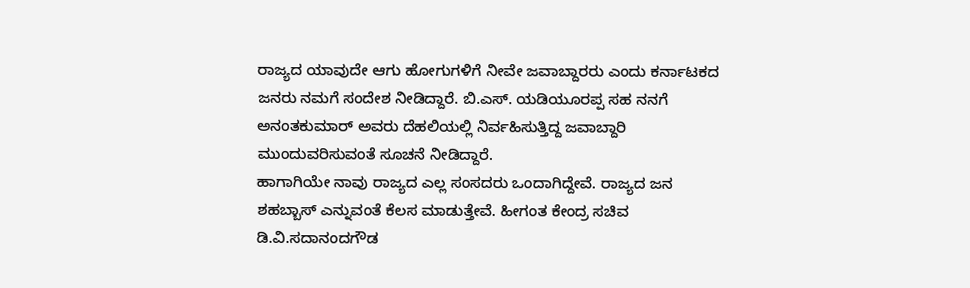ರಾಜ್ಯದ ಯಾವುದೇ ಆಗು ಹೋಗುಗಳಿಗೆ ನೀವೇ ಜವಾಬ್ದಾರರು ಎಂದು ಕರ್ನಾಟಕದ ಜನರು ನಮಗೆ ಸಂದೇಶ ನೀಡಿದ್ದಾರೆ. ಬಿ.ಎಸ್. ಯಡಿಯೂರಪ್ಪ ಸಹ ನನಗೆ ಅನಂತಕುಮಾರ್ ಅವರು ದೆಹಲಿಯಲ್ಲಿ ನಿರ್ವಹಿಸುತ್ತಿದ್ದ ಜವಾಬ್ದಾರಿ ಮುಂದುವರಿಸುವಂತೆ ಸೂಚನೆ ನೀಡಿದ್ದಾರೆ.
ಹಾಗಾಗಿಯೇ ನಾವು ರಾಜ್ಯದ ಎಲ್ಲ ಸಂಸದರು ಒಂದಾಗಿದ್ದೇವೆ. ರಾಜ್ಯದ ಜನ ಶಹಬ್ಬಾಸ್ ಎನ್ನುವಂತೆ ಕೆಲಸ ಮಾಡುತ್ತೇವೆ. ಹೀಗಂತ ಕೇಂದ್ರ ಸಚಿವ ಡಿ.ವಿ.ಸದಾನಂದಗೌಡ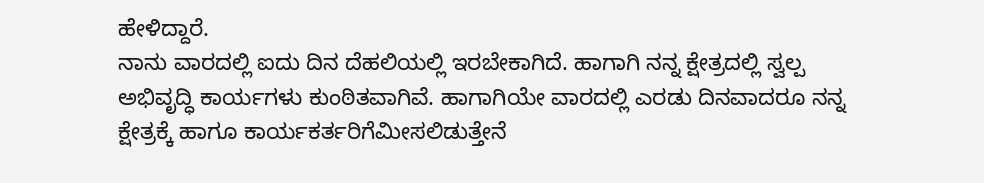ಹೇಳಿದ್ದಾರೆ.
ನಾನು ವಾರದಲ್ಲಿ ಐದು ದಿನ ದೆಹಲಿಯಲ್ಲಿ ಇರಬೇಕಾಗಿದೆ. ಹಾಗಾಗಿ ನನ್ನ ಕ್ಷೇತ್ರದಲ್ಲಿ ಸ್ವಲ್ಪ ಅಭಿವೃದ್ಧಿ ಕಾರ್ಯಗಳು ಕುಂಠಿತವಾಗಿವೆ. ಹಾಗಾಗಿಯೇ ವಾರದಲ್ಲಿ ಎರಡು ದಿನವಾದರೂ ನನ್ನ ಕ್ಷೇತ್ರಕ್ಕೆ ಹಾಗೂ ಕಾರ್ಯಕರ್ತರಿಗೆಮೀಸಲಿಡುತ್ತೇನೆ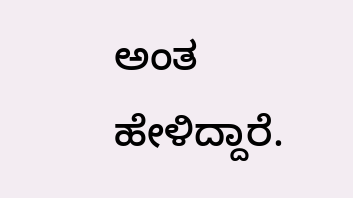ಅಂತ ಹೇಳಿದ್ದಾರೆ.